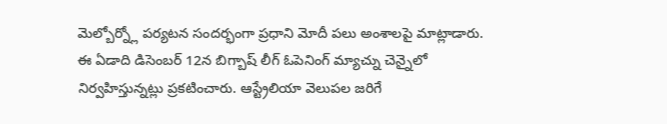మెల్బోర్న్లో పర్యటన సందర్భంగా ప్రధాని మోదీ పలు అంశాలపై మాట్లాడారు. ఈ ఏడాది డిసెంబర్ 12న బిగ్బాష్ లీగ్ ఓపెనింగ్ మ్యాచ్ను చెన్నైలో నిర్వహిస్తున్నట్లు ప్రకటించారు. ఆస్ట్రేలియా వెలుపల జరిగే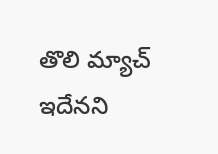తొలి మ్యాచ్ ఇదేనని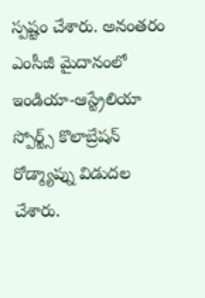స్పష్టం చేశారు. అనంతరం ఎంసీజీ మైదానంలో ఇండియా-ఆస్ట్రేలియా స్పోర్ట్స్ కొలాబ్రేషన్ రోడ్మ్యాప్ను విడుదల చేశారు.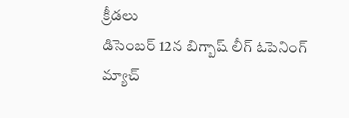క్రీడలు
డిసెంబర్ 12న బిగ్బాష్ లీగ్ ఓపెనింగ్ మ్యాచ్